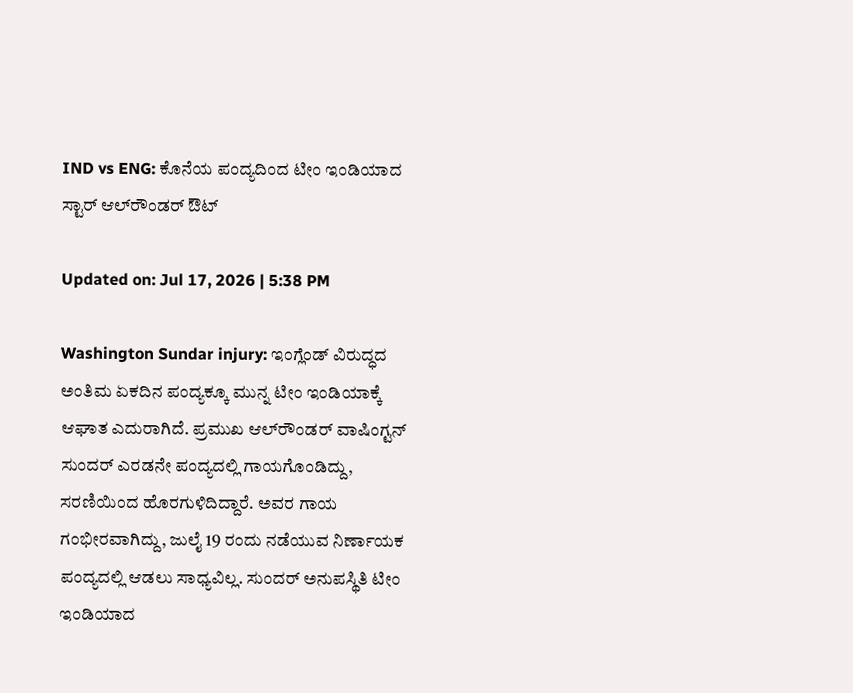IND vs ENG: ಕೊನೆಯ ಪಂದ್ಯದಿಂದ ಟೀಂ ಇಂಡಿಯಾದ ಸ್ಟಾರ್ ಆಲ್‌ರೌಂಡರ್ ಔಟ್

Updated on: Jul 17, 2026 | 5:38 PM

Washington Sundar injury: ಇಂಗ್ಲೆಂಡ್ ವಿರುದ್ಧದ ಅಂತಿಮ ಏಕದಿನ ಪಂದ್ಯಕ್ಕೂ ಮುನ್ನ ಟೀಂ ಇಂಡಿಯಾಕ್ಕೆ ಆಘಾತ ಎದುರಾಗಿದೆ. ಪ್ರಮುಖ ಆಲ್‌ರೌಂಡರ್ ವಾಷಿಂಗ್ಟನ್ ಸುಂದರ್ ಎರಡನೇ ಪಂದ್ಯದಲ್ಲಿ ಗಾಯಗೊಂಡಿದ್ದು, ಸರಣಿಯಿಂದ ಹೊರಗುಳಿದಿದ್ದಾರೆ. ಅವರ ಗಾಯ ಗಂಭೀರವಾಗಿದ್ದು, ಜುಲೈ 19 ರಂದು ನಡೆಯುವ ನಿರ್ಣಾಯಕ ಪಂದ್ಯದಲ್ಲಿ ಆಡಲು ಸಾಧ್ಯವಿಲ್ಲ. ಸುಂದರ್ ಅನುಪಸ್ಥಿತಿ ಟೀಂ ಇಂಡಿಯಾದ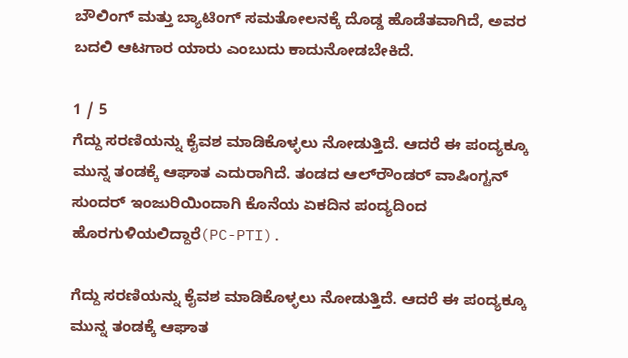ಬೌಲಿಂಗ್ ಮತ್ತು ಬ್ಯಾಟಿಂಗ್ ಸಮತೋಲನಕ್ಕೆ ದೊಡ್ಡ ಹೊಡೆತವಾಗಿದೆ, ಅವರ ಬದಲಿ ಆಟಗಾರ ಯಾರು ಎಂಬುದು ಕಾದುನೋಡಬೇಕಿದೆ.

1 / 5
ಗೆದ್ದು ಸರಣಿಯನ್ನು ಕೈವಶ ಮಾಡಿಕೊಳ್ಳಲು ನೋಡುತ್ತಿದೆ. ಆದರೆ ಈ ಪಂದ್ಯಕ್ಕೂ ಮುನ್ನ ತಂಡಕ್ಕೆ ಆಘಾತ ಎದುರಾಗಿದೆ. ತಂಡದ ಆಲ್‌ರೌಂಡರ್ ವಾಷಿಂಗ್ಟನ್ ಸುಂದರ್ ಇಂಜುರಿಯಿಂದಾಗಿ ಕೊನೆಯ ಏಕದಿನ ಪಂದ್ಯದಿಂದ ಹೊರಗುಳಿಯಲಿದ್ದಾರೆ(PC-PTI).

ಗೆದ್ದು ಸರಣಿಯನ್ನು ಕೈವಶ ಮಾಡಿಕೊಳ್ಳಲು ನೋಡುತ್ತಿದೆ. ಆದರೆ ಈ ಪಂದ್ಯಕ್ಕೂ ಮುನ್ನ ತಂಡಕ್ಕೆ ಆಘಾತ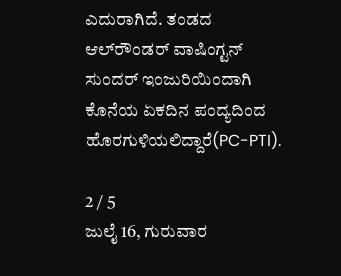ಎದುರಾಗಿದೆ. ತಂಡದ ಆಲ್‌ರೌಂಡರ್ ವಾಷಿಂಗ್ಟನ್ ಸುಂದರ್ ಇಂಜುರಿಯಿಂದಾಗಿ ಕೊನೆಯ ಏಕದಿನ ಪಂದ್ಯದಿಂದ ಹೊರಗುಳಿಯಲಿದ್ದಾರೆ(PC-PTI).

2 / 5
ಜುಲೈ 16, ಗುರುವಾರ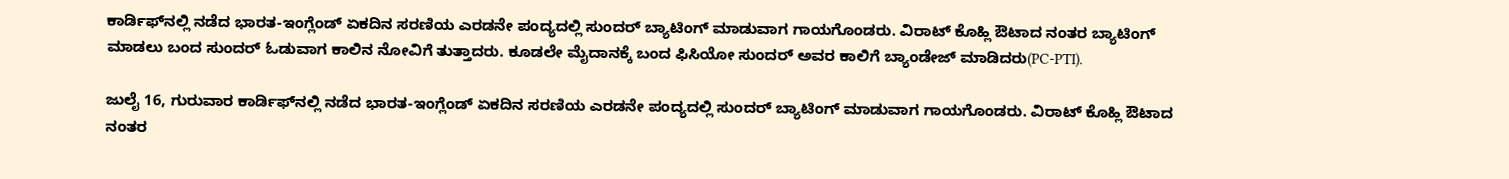ಕಾರ್ಡಿಫ್‌ನಲ್ಲಿ ನಡೆದ ಭಾರತ-ಇಂಗ್ಲೆಂಡ್ ಏಕದಿನ ಸರಣಿಯ ಎರಡನೇ ಪಂದ್ಯದಲ್ಲಿ ಸುಂದರ್ ಬ್ಯಾಟಿಂಗ್ ಮಾಡುವಾಗ ಗಾಯಗೊಂಡರು. ವಿರಾಟ್ ಕೊಹ್ಲಿ ಔಟಾದ ನಂತರ ಬ್ಯಾಟಿಂಗ್‌ ಮಾಡಲು ಬಂದ ಸುಂದರ್ ಓಡುವಾಗ ಕಾಲಿನ ನೋವಿಗೆ ತುತ್ತಾದರು. ಕೂಡಲೇ ಮೈದಾನಕ್ಕೆ ಬಂದ ಫಿಸಿಯೋ ಸುಂದರ್‌ ಅವರ ಕಾಲಿಗೆ ಬ್ಯಾಂಡೇಜ್ ಮಾಡಿದರು(PC-PTI).

ಜುಲೈ 16, ಗುರುವಾರ ಕಾರ್ಡಿಫ್‌ನಲ್ಲಿ ನಡೆದ ಭಾರತ-ಇಂಗ್ಲೆಂಡ್ ಏಕದಿನ ಸರಣಿಯ ಎರಡನೇ ಪಂದ್ಯದಲ್ಲಿ ಸುಂದರ್ ಬ್ಯಾಟಿಂಗ್ ಮಾಡುವಾಗ ಗಾಯಗೊಂಡರು. ವಿರಾಟ್ ಕೊಹ್ಲಿ ಔಟಾದ ನಂತರ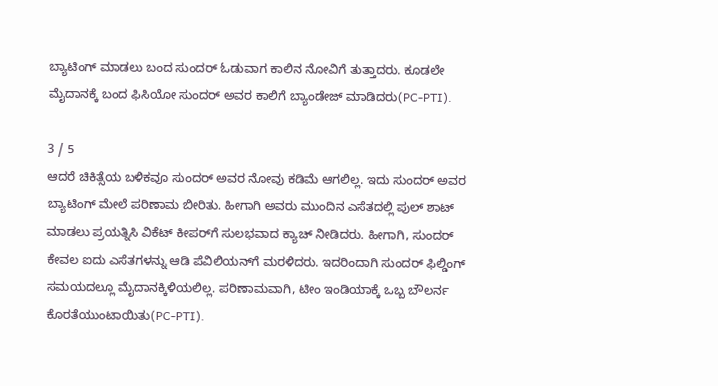ಬ್ಯಾಟಿಂಗ್‌ ಮಾಡಲು ಬಂದ ಸುಂದರ್ ಓಡುವಾಗ ಕಾಲಿನ ನೋವಿಗೆ ತುತ್ತಾದರು. ಕೂಡಲೇ ಮೈದಾನಕ್ಕೆ ಬಂದ ಫಿಸಿಯೋ ಸುಂದರ್‌ ಅವರ ಕಾಲಿಗೆ ಬ್ಯಾಂಡೇಜ್ ಮಾಡಿದರು(PC-PTI).

3 / 5
ಆದರೆ ಚಿಕಿತ್ಸೆಯ ಬಳಿಕವೂ ಸುಂದರ್ ಅವರ ನೋವು ಕಡಿಮೆ ಆಗಲಿಲ್ಲ. ಇದು ಸುಂದರ್ ಅವರ ಬ್ಯಾಟಿಂಗ್‌ ಮೇಲೆ ಪರಿಣಾಮ ಬೀರಿತು. ಹೀಗಾಗಿ ಅವರು ಮುಂದಿನ ಎಸೆತದಲ್ಲಿ ಪುಲ್ ಶಾಟ್ ಮಾಡಲು ಪ್ರಯತ್ನಿಸಿ ವಿಕೆಟ್ ಕೀಪರ್‌ಗೆ ಸುಲಭವಾದ ಕ್ಯಾಚ್ ನೀಡಿದರು. ಹೀಗಾಗಿ, ಸುಂದರ್ ಕೇವಲ ಐದು ಎಸೆತಗಳನ್ನು ಆಡಿ ಪೆವಿಲಿಯನ್‌ಗೆ ಮರಳಿದರು. ಇದರಿಂದಾಗಿ ಸುಂದರ್ ಫಿಲ್ಡಿಂಗ್ ಸಮಯದಲ್ಲೂ ಮೈದಾನಕ್ಕಿಳಿಯಲಿಲ್ಲ. ಪರಿಣಾಮವಾಗಿ, ಟೀಂ ಇಂಡಿಯಾಕ್ಕೆ ಒಬ್ಬ ಬೌಲರ್ನ ಕೊರತೆಯುಂಟಾಯಿತು(PC-PTI).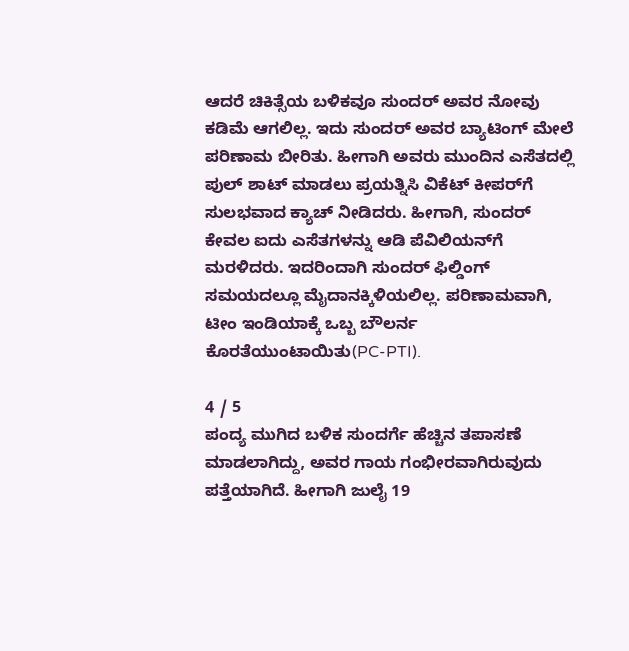ಆದರೆ ಚಿಕಿತ್ಸೆಯ ಬಳಿಕವೂ ಸುಂದರ್ ಅವರ ನೋವು ಕಡಿಮೆ ಆಗಲಿಲ್ಲ. ಇದು ಸುಂದರ್ ಅವರ ಬ್ಯಾಟಿಂಗ್‌ ಮೇಲೆ ಪರಿಣಾಮ ಬೀರಿತು. ಹೀಗಾಗಿ ಅವರು ಮುಂದಿನ ಎಸೆತದಲ್ಲಿ ಪುಲ್ ಶಾಟ್ ಮಾಡಲು ಪ್ರಯತ್ನಿಸಿ ವಿಕೆಟ್ ಕೀಪರ್‌ಗೆ ಸುಲಭವಾದ ಕ್ಯಾಚ್ ನೀಡಿದರು. ಹೀಗಾಗಿ, ಸುಂದರ್ ಕೇವಲ ಐದು ಎಸೆತಗಳನ್ನು ಆಡಿ ಪೆವಿಲಿಯನ್‌ಗೆ ಮರಳಿದರು. ಇದರಿಂದಾಗಿ ಸುಂದರ್ ಫಿಲ್ಡಿಂಗ್ ಸಮಯದಲ್ಲೂ ಮೈದಾನಕ್ಕಿಳಿಯಲಿಲ್ಲ. ಪರಿಣಾಮವಾಗಿ, ಟೀಂ ಇಂಡಿಯಾಕ್ಕೆ ಒಬ್ಬ ಬೌಲರ್ನ ಕೊರತೆಯುಂಟಾಯಿತು(PC-PTI).

4 / 5
ಪಂದ್ಯ ಮುಗಿದ ಬಳಿಕ ಸುಂದರ್ಗೆ ಹೆಚ್ಚಿನ ತಪಾಸಣೆ ಮಾಡಲಾಗಿದ್ದು, ಅವರ ಗಾಯ ಗಂಭೀರವಾಗಿರುವುದು ಪತ್ತೆಯಾಗಿದೆ. ಹೀಗಾಗಿ ಜುಲೈ 19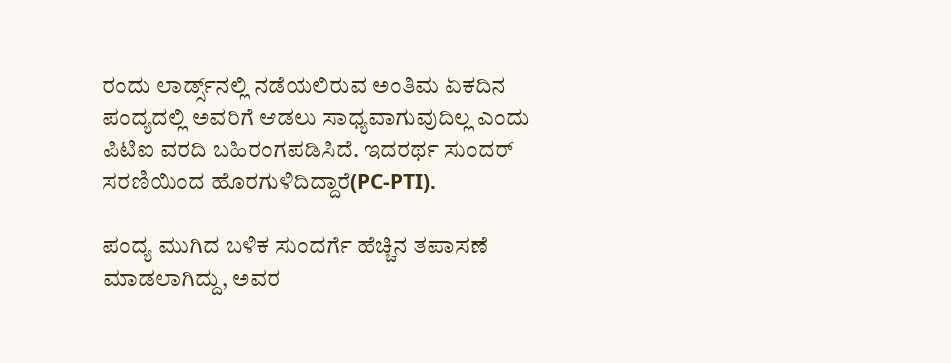ರಂದು ಲಾರ್ಡ್ಸ್‌ನಲ್ಲಿ ನಡೆಯಲಿರುವ ಅಂತಿಮ ಏಕದಿನ ಪಂದ್ಯದಲ್ಲಿ ಅವರಿಗೆ ಆಡಲು ಸಾಧ್ಯವಾಗುವುದಿಲ್ಲ ಎಂದು ಪಿಟಿಐ ವರದಿ ಬಹಿರಂಗಪಡಿಸಿದೆ. ಇದರರ್ಥ ಸುಂದರ್ ಸರಣಿಯಿಂದ ಹೊರಗುಳಿದಿದ್ದಾರೆ(PC-PTI).

ಪಂದ್ಯ ಮುಗಿದ ಬಳಿಕ ಸುಂದರ್ಗೆ ಹೆಚ್ಚಿನ ತಪಾಸಣೆ ಮಾಡಲಾಗಿದ್ದು, ಅವರ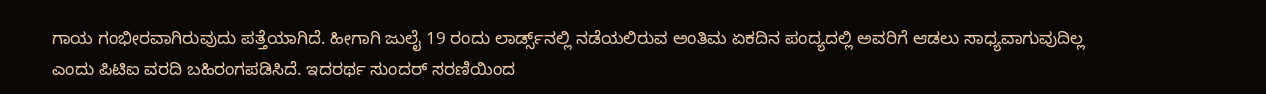ಗಾಯ ಗಂಭೀರವಾಗಿರುವುದು ಪತ್ತೆಯಾಗಿದೆ. ಹೀಗಾಗಿ ಜುಲೈ 19 ರಂದು ಲಾರ್ಡ್ಸ್‌ನಲ್ಲಿ ನಡೆಯಲಿರುವ ಅಂತಿಮ ಏಕದಿನ ಪಂದ್ಯದಲ್ಲಿ ಅವರಿಗೆ ಆಡಲು ಸಾಧ್ಯವಾಗುವುದಿಲ್ಲ ಎಂದು ಪಿಟಿಐ ವರದಿ ಬಹಿರಂಗಪಡಿಸಿದೆ. ಇದರರ್ಥ ಸುಂದರ್ ಸರಣಿಯಿಂದ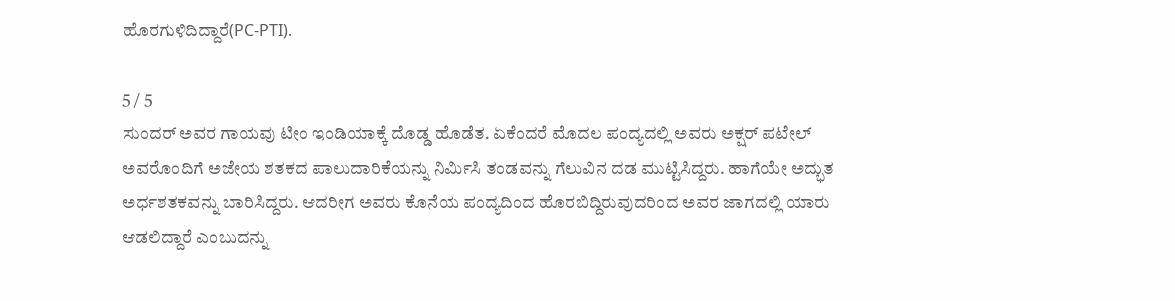ಹೊರಗುಳಿದಿದ್ದಾರೆ(PC-PTI).

5 / 5
ಸುಂದರ್ ಅವರ ಗಾಯವು ಟೀಂ ಇಂಡಿಯಾಕ್ಕೆ ದೊಡ್ಡ ಹೊಡೆತ. ಏಕೆಂದರೆ ಮೊದಲ ಪಂದ್ಯದಲ್ಲಿ ಅವರು ಅಕ್ಷರ್ ಪಟೇಲ್ ಅವರೊಂದಿಗೆ ಅಜೇಯ ಶತಕದ ಪಾಲುದಾರಿಕೆಯನ್ನು ನಿರ್ಮಿಸಿ ತಂಡವನ್ನು ಗೆಲುವಿನ ದಡ ಮುಟ್ಟಿಸಿದ್ದರು. ಹಾಗೆಯೇ ಅದ್ಭುತ ಅರ್ಧಶತಕವನ್ನು ಬಾರಿಸಿದ್ದರು. ಆದರೀಗ ಅವರು ಕೊನೆಯ ಪಂದ್ಯದಿಂದ ಹೊರಬಿದ್ದಿರುವುದರಿಂದ ಅವರ ಜಾಗದಲ್ಲಿ ಯಾರು ಆಡಲಿದ್ದಾರೆ ಎಂಬುದನ್ನು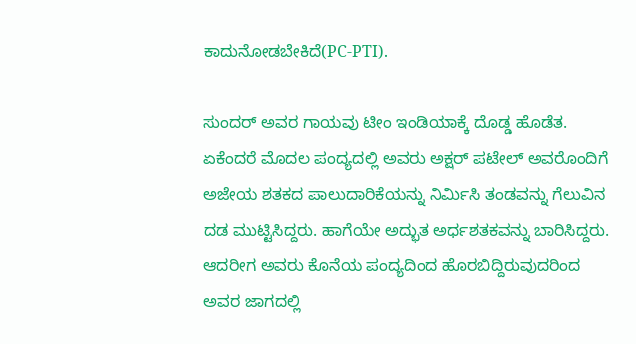ಕಾದುನೋಡಬೇಕಿದೆ(PC-PTI).

ಸುಂದರ್ ಅವರ ಗಾಯವು ಟೀಂ ಇಂಡಿಯಾಕ್ಕೆ ದೊಡ್ಡ ಹೊಡೆತ. ಏಕೆಂದರೆ ಮೊದಲ ಪಂದ್ಯದಲ್ಲಿ ಅವರು ಅಕ್ಷರ್ ಪಟೇಲ್ ಅವರೊಂದಿಗೆ ಅಜೇಯ ಶತಕದ ಪಾಲುದಾರಿಕೆಯನ್ನು ನಿರ್ಮಿಸಿ ತಂಡವನ್ನು ಗೆಲುವಿನ ದಡ ಮುಟ್ಟಿಸಿದ್ದರು. ಹಾಗೆಯೇ ಅದ್ಭುತ ಅರ್ಧಶತಕವನ್ನು ಬಾರಿಸಿದ್ದರು. ಆದರೀಗ ಅವರು ಕೊನೆಯ ಪಂದ್ಯದಿಂದ ಹೊರಬಿದ್ದಿರುವುದರಿಂದ ಅವರ ಜಾಗದಲ್ಲಿ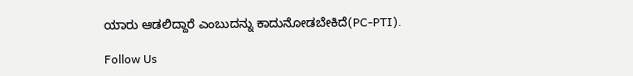ಯಾರು ಆಡಲಿದ್ದಾರೆ ಎಂಬುದನ್ನು ಕಾದುನೋಡಬೇಕಿದೆ(PC-PTI).

Follow Us